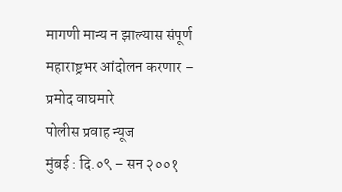मागणी मान्य न झाल्यास संपूर्ण महाराष्ट्रभर आंदोलन करणार – प्रमोद वाघमारे
पोलीस प्रवाह न्यूज
मुंबई : दि.०९ – सन २००१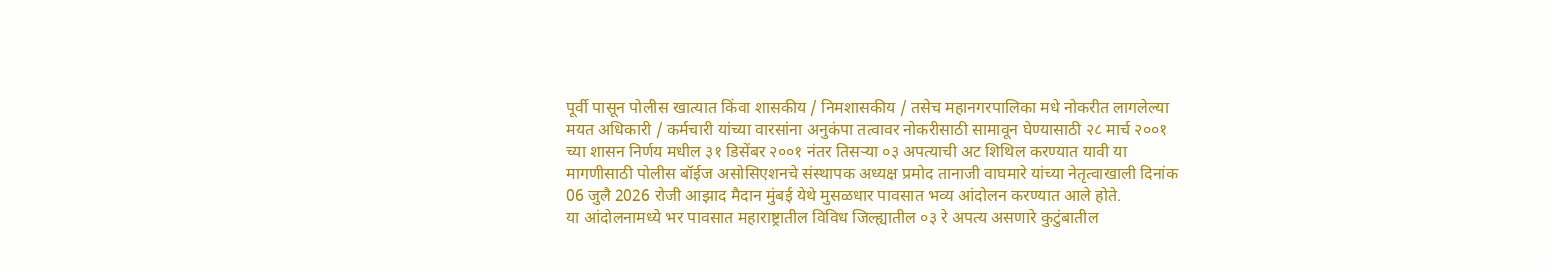पूर्वी पासून पोलीस खात्यात किंवा शासकीय / निमशासकीय / तसेच महानगरपालिका मधे नोकरीत लागलेल्या मयत अधिकारी / कर्मचारी यांच्या वारसांना अनुकंपा तत्वावर नोकरीसाठी सामावून घेण्यासाठी २८ मार्च २००१ च्या शासन निर्णय मधील ३१ डिसेंबर २००१ नंतर तिसऱ्या ०३ अपत्याची अट शिथिल करण्यात यावी या मागणीसाठी पोलीस बॉईज असोसिएशनचे संस्थापक अध्यक्ष प्रमोद तानाजी वाघमारे यांच्या नेतृत्वाखाली दिनांक 06 जुलै 2026 रोजी आझाद मैदान मुंबई येथे मुसळधार पावसात भव्य आंदोलन करण्यात आले होते.
या आंदोलनामध्ये भर पावसात महाराष्ट्रातील विविध जिल्ह्यातील ०३ रे अपत्य असणारे कुटुंबातील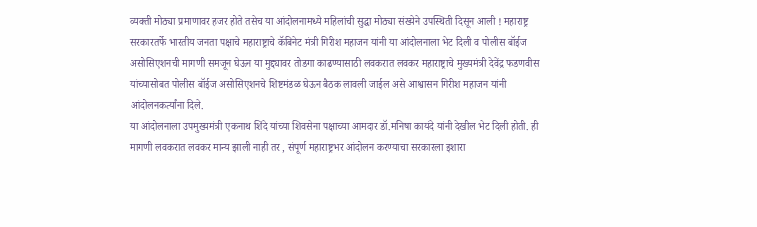व्यक्ती मोठ्या प्रमाणावर हजर होते तसेच या आंदोलनामध्ये महिलांची सुद्धा मोठ्या संख्येने उपस्थिती दिसून आली ! महाराष्ट्र सरकारतर्फे भारतीय जनता पक्षाचे महाराष्ट्राचे कॅबिनेट मंत्री गिरीश महाजन यांनी या आंदोलनाला भेट दिली व पोलीस बॉईज असोसिएशनची मागणी समजून घेऊन या मुद्द्यावर तोडगा काढण्यासाठी लवकरात लवकर महाराष्ट्राचे मुख्यमंत्री देवेंद्र फडणवीस यांच्यासोबत पोलीस बॉईज असोसिएशनचे शिष्टमंडळ घेऊन बैठक लावली जाईल असे आश्वासन गिरीश महाजन यांनी आंदोलनकर्त्यांना दिले.
या आंदोलनाला उपमुख्यमंत्री एकनाथ शिंदे यांच्या शिवसेना पक्षाच्या आमदार डॉ.मनिषा कायंदे यांनी देखील भेट दिली होती. ही मागणी लवकरात लवकर मान्य झाली नाही तर , संपूर्ण महाराष्ट्रभर आंदोलन करण्याचा सरकारला इशारा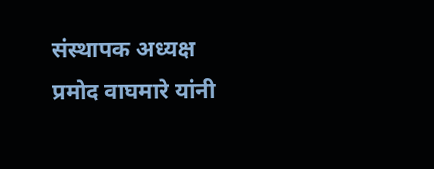संस्थापक अध्यक्ष प्रमोद वाघमारे यांनी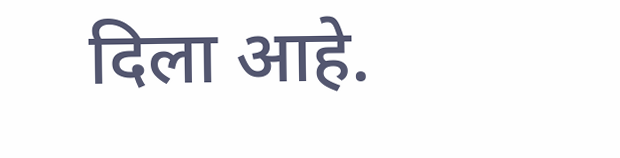दिला आहे.